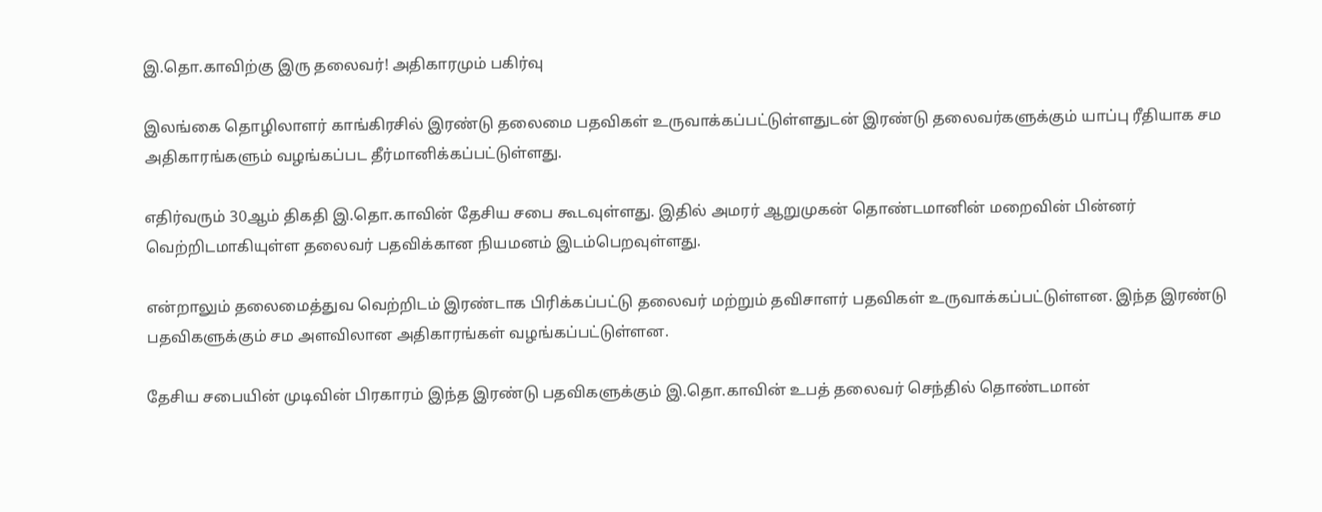இ.தொ.காவிற்கு இரு தலைவர்! அதிகாரமும் பகிர்வு

இலங்கை தொழிலாளர் காங்கிரசில் இரண்டு தலைமை பதவிகள் உருவாக்கப்பட்டுள்ளதுடன் இரண்டு தலைவர்களுக்கும் யாப்பு ரீதியாக சம அதிகாரங்களும் வழங்கப்பட தீர்மானிக்கப்பட்டுள்ளது.

எதிர்வரும் 30ஆம் திகதி இ.தொ.காவின் தேசிய சபை கூடவுள்ளது. இதில் அமரர் ஆறுமுகன் தொண்டமானின் மறைவின் பின்னர் வெற்றிடமாகியுள்ள தலைவர் பதவிக்கான நியமனம் இடம்பெறவுள்ளது.

என்றாலும் தலைமைத்துவ வெற்றிடம் இரண்டாக பிரிக்கப்பட்டு தலைவர் மற்றும் தவிசாளர் பதவிகள் உருவாக்கப்பட்டுள்ளன. இந்த இரண்டு பதவிகளுக்கும் சம அளவிலான அதிகாரங்கள் வழங்கப்பட்டுள்ளன.

தேசிய சபையின் முடிவின் பிரகாரம் இந்த இரண்டு பதவிகளுக்கும் இ.தொ.காவின் உபத் தலைவர் செந்தில் தொண்டமான்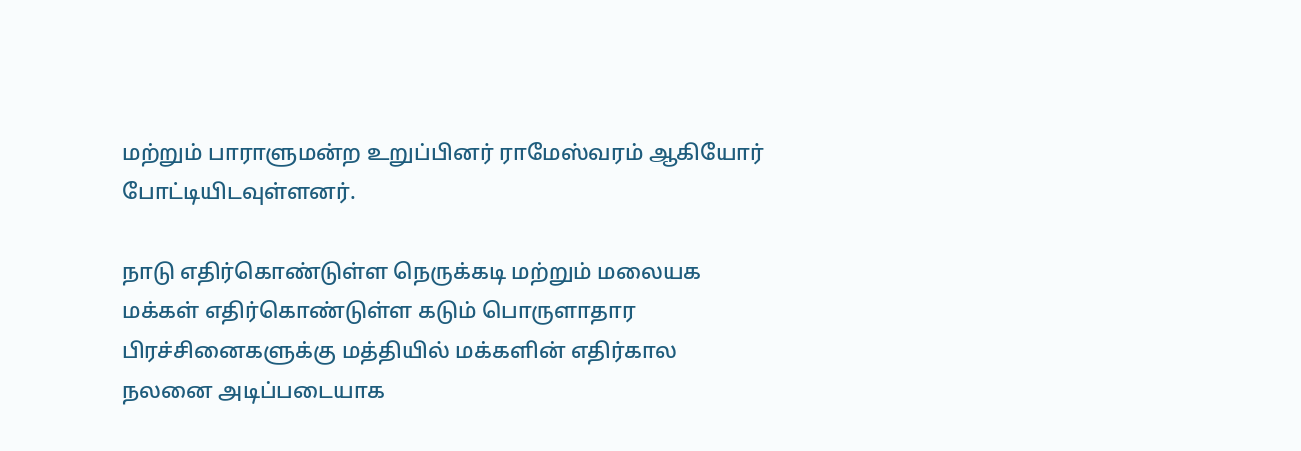மற்றும் பாராளுமன்ற உறுப்பினர் ராமேஸ்வரம் ஆகியோர் போட்டியிடவுள்ளனர்.

நாடு எதிர்கொண்டுள்ள நெருக்கடி மற்றும் மலையக மக்கள் எதிர்கொண்டுள்ள கடும் பொருளாதார பிரச்சினைகளுக்கு மத்தியில் மக்களின் எதிர்கால நலனை அடிப்படையாக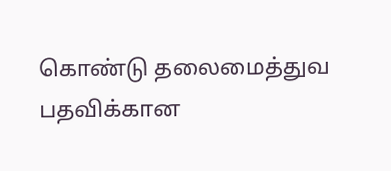கொண்டு தலைமைத்துவ பதவிக்கான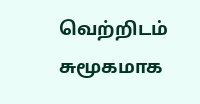வெற்றிடம் சுமூகமாக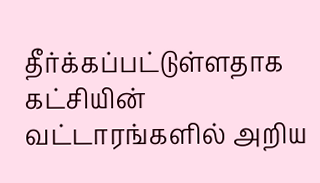தீர்க்கப்பட்டுள்ளதாக கட்சியின் வட்டாரங்களில் அறிய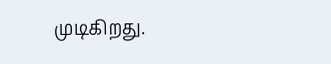முடிகிறது.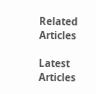Related Articles

Latest Articles